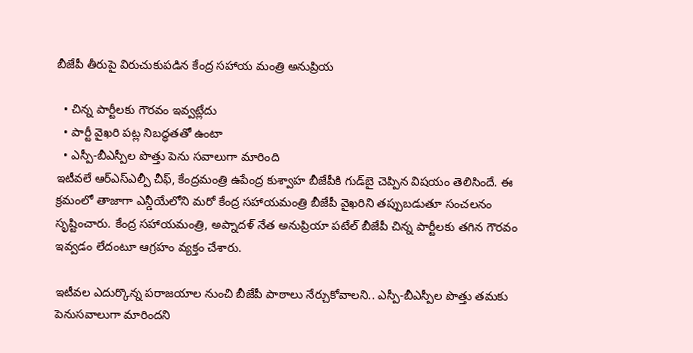బీజేపీ తీరుపై విరుచుకుపడిన కేంద్ర సహాయ మంత్రి అనుప్రియ

  • చిన్న పార్టీలకు గౌరవం ఇవ్వట్లేదు
  • పార్టీ వైఖరి పట్ల నిబద్ధతతో ఉంటా
  • ఎస్పీ-బీఎస్పీల పొత్తు పెను సవాలుగా మారింది
ఇటీవలే ఆర్ఎస్ఎల్పీ చీఫ్, కేంద్రమంత్రి ఉపేంద్ర కుశ్వాహ బీజేపీకి గుడ్‌బై చెప్పిన విషయం తెలిసిందే. ఈ క్రమంలో తాజాగా ఎన్డీయేలోని మరో కేంద్ర సహాయమంత్రి బీజేపీ వైఖరిని తప్పుబడుతూ సంచలనం సృష్టించారు. కేంద్ర సహాయమంత్రి, అప్నాదళ్ నేత అనుప్రియా పటేల్ బీజేపీ చిన్న పార్టీలకు తగిన గౌరవం ఇవ్వడం లేదంటూ ఆగ్రహం వ్యక్తం చేశారు.

ఇటీవల ఎదుర్కొన్న పరాజయాల నుంచి బీజేపీ పాఠాలు నేర్చుకోవాలని.. ఎస్పీ-బీఎస్పీల పొత్తు తమకు పెనుసవాలుగా మారిందని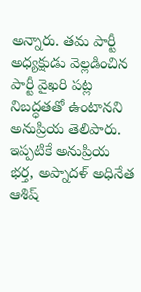అన్నారు. తమ పార్టీ అధ్యక్షుడు వెల్లడించిన పార్టీ వైఖరి పట్ల నిబద్ధతతో ఉంటానని అనుప్రియ తెలిపారు. ఇప్పటికే అనుప్రియ భర్త, అప్నాదళ్ అధినేత ఆశిష్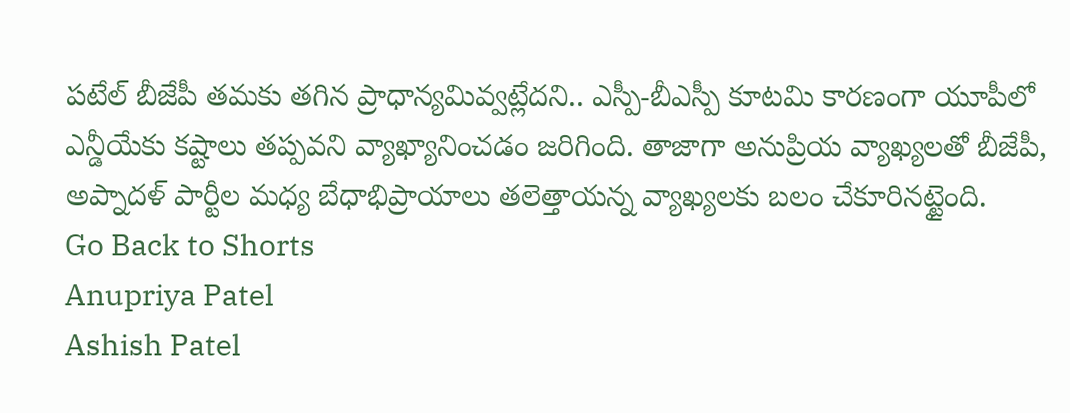పటేల్ బీజేపీ తమకు తగిన ప్రాధాన్యమివ్వట్లేదని.. ఎస్పీ-బీఎస్పీ కూటమి కారణంగా యూపీలో ఎన్డీయేకు కష్టాలు తప్పవని వ్యాఖ్యానించడం జరిగింది. తాజాగా అనుప్రియ వ్యాఖ్యలతో బీజేపీ, అప్నాదళ్ పార్టీల మధ్య బేధాభిప్రాయాలు తలెత్తాయన్న వ్యాఖ్యలకు బలం చేకూరినట్టైంది.
Go Back to Shorts
Anupriya Patel
Ashish Patel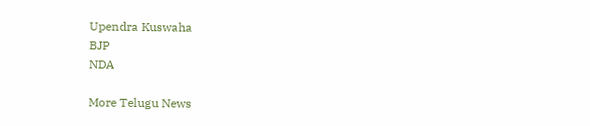Upendra Kuswaha
BJP
NDA

More Telugu News